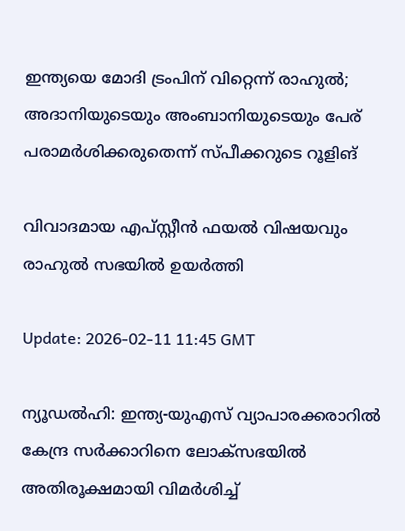ഇന്ത്യയെ മോദി ട്രംപിന് വിറ്റെന്ന് രാഹുല്‍; അദാനിയുടെയും അംബാനിയുടെയും പേര് പരാമര്‍ശിക്കരുതെന്ന് സ്പീക്കറുടെ റൂളിങ്

വിവാദമായ എപ്സ്റ്റീന്‍ ഫയല്‍ വിഷയവും രാഹുല്‍ സഭയില്‍ ഉയര്‍ത്തി

Update: 2026-02-11 11:45 GMT

ന്യൂഡല്‍ഹി: ഇന്ത്യ-യുഎസ് വ്യാപാരക്കരാറില്‍ കേന്ദ്ര സര്‍ക്കാറിനെ ലോക്‌സഭയില്‍ അതിരൂക്ഷമായി വിമര്‍ശിച്ച്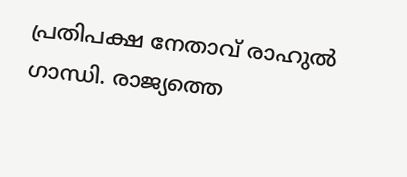പ്രതിപക്ഷ നേതാവ് രാഹുല്‍ ഗാന്ധി. രാജ്യത്തെ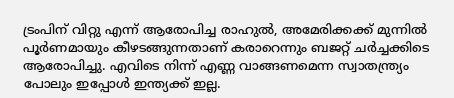ട്രംപിന് വിറ്റു എന്ന് ആരോപിച്ച രാഹുല്‍, അമേരിക്കക്ക് മുന്നില്‍ പൂര്‍ണമായും കീഴടങ്ങുന്നതാണ് കരാറെന്നും ബജറ്റ് ചര്‍ച്ചക്കിടെ ആരോപിച്ചു. എവിടെ നിന്ന് എണ്ണ വാങ്ങണമെന്ന സ്വാതന്ത്ര്യം പോലും ഇപ്പോള്‍ ഇന്ത്യക്ക് ഇല്ല.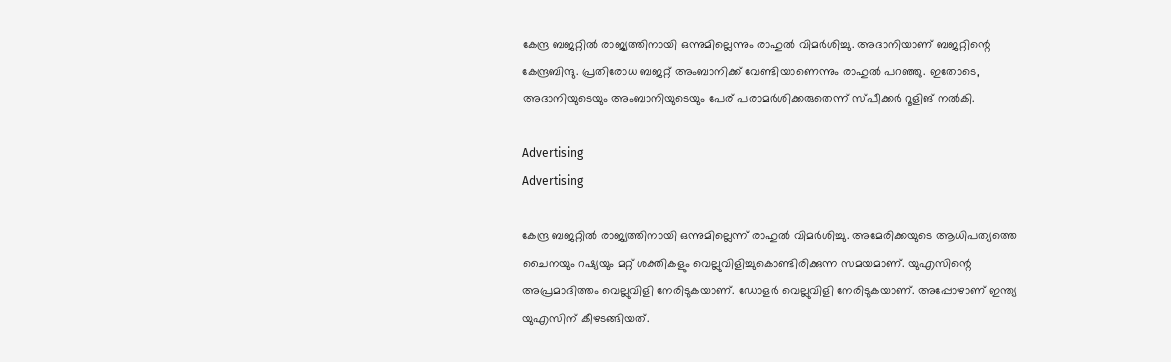കേന്ദ്ര ബജറ്റില്‍ രാജ്യത്തിനായി ഒന്നുമില്ലെന്നും രാഹുല്‍ വിമര്‍ശിച്ചു. അദാനിയാണ് ബജറ്റിന്റെ കേന്ദ്രബിന്ദു. പ്രതിരോധ ബജറ്റ് അംബാനിക്ക് വേണ്ടിയാണെന്നും രാഹുല്‍ പറഞ്ഞു. ഇതോടെ, അദാനിയുടെയും അംബാനിയുടെയും പേര് പരാമര്‍ശിക്കരുതെന്ന് സ്പീക്കര്‍ റൂളിങ് നല്‍കി.

Advertising
Advertising

കേന്ദ്ര ബജറ്റില്‍ രാജ്യത്തിനായി ഒന്നുമില്ലെന്ന് രാഹുല്‍ വിമര്‍ശിച്ചു. അമേരിക്കയുടെ ആധിപത്യത്തെ ചൈനയും റഷ്യയും മറ്റ് ശക്തികളും വെല്ലുവിളിച്ചുകൊണ്ടിരിക്കുന്ന സമയമാണ്. യുഎസിന്റെ അപ്രമാദിത്തം വെല്ലുവിളി നേരിടുകയാണ്. ഡോളര്‍ വെല്ലുവിളി നേരിടുകയാണ്. അപ്പോഴാണ് ഇന്ത്യ യുഎസിന് കീഴടങ്ങിയത്.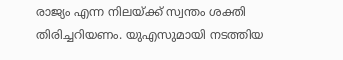രാജ്യം എന്ന നിലയ്ക്ക് സ്വന്തം ശക്തി തിരിച്ചറിയണം. യുഎസുമായി നടത്തിയ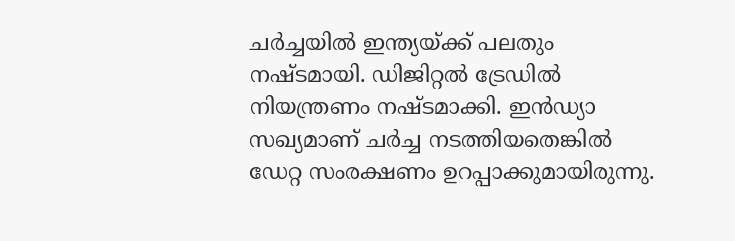ചര്‍ച്ചയില്‍ ഇന്ത്യയ്ക്ക് പലതും നഷ്ടമായി. ഡിജിറ്റല്‍ ട്രേഡില്‍ നിയന്ത്രണം നഷ്ടമാക്കി. ഇന്‍ഡ്യാ സഖ്യമാണ് ചര്‍ച്ച നടത്തിയതെങ്കില്‍ ഡേറ്റ സംരക്ഷണം ഉറപ്പാക്കുമായിരുന്നു.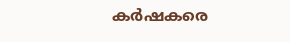കര്‍ഷകരെ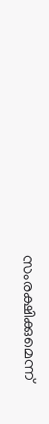സംരക്ഷിക്കുമെന്ന്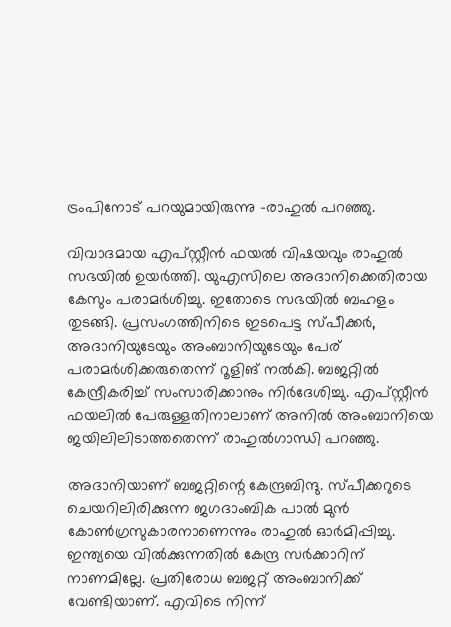ട്രംപിനോട് പറയുമായിരുന്നു -രാഹുല്‍ പറഞ്ഞു.

വിവാദമായ എപ്സ്റ്റീന്‍ ഫയല്‍ വിഷയവും രാഹുല്‍ സഭയില്‍ ഉയര്‍ത്തി. യുഎസിലെ അദാനിക്കെതിരായ കേസും പരാമര്‍ശിച്ചു. ഇതോടെ സഭയില്‍ ബഹളം തുടങ്ങി. പ്രസംഗത്തിനിടെ ഇടപെട്ട സ്പീക്കര്‍, അദാനിയുടേയും അംബാനിയുടേയും പേര് പരാമര്‍ശിക്കരുതെന്ന് റൂളിങ് നല്‍കി. ബജറ്റില്‍ കേന്ദ്രീകരിച്ച് സംസാരിക്കാനും നിര്‍ദേശിച്ചു. എപ്സ്റ്റീന്‍ ഫയലില്‍ പേരുള്ളതിനാലാണ് അനില്‍ അംബാനിയെ ജയിലിലിടാത്തതെന്ന് രാഹുല്‍ഗാന്ധി പറഞ്ഞു.

അദാനിയാണ് ബജറ്റിന്റെ കേന്ദ്രബിന്ദു. സ്പീക്കറുടെ ചെയറിലിരിക്കുന്ന ജഗദാംബിക പാല്‍ മുന്‍ കോണ്‍ഗ്രസുകാരനാണെന്നും രാഹുല്‍ ഓര്‍മിപ്പിച്ചു. ഇന്ത്യയെ വില്‍ക്കുന്നതില്‍ കേന്ദ്ര സര്‍ക്കാറിന് നാണമില്ലേ. പ്രതിരോധ ബജറ്റ് അംബാനിക്ക് വേണ്ടിയാണ്. എവിടെ നിന്ന്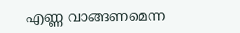എണ്ണ വാങ്ങണമെന്ന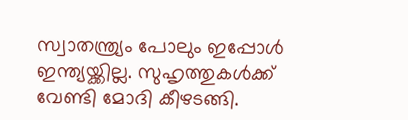സ്വാതന്ത്ര്യം പോലും ഇപ്പോള്‍ ഇന്ത്യയ്ക്കില്ല. സുഹൃത്തുകള്‍ക്ക് വേണ്ടി മോദി കീഴടങ്ങി.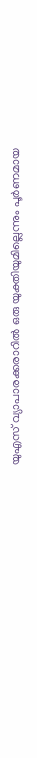യുഎസ് വ്യാപാരക്കരാറില്‍ ഒരു യുക്തിയുമില്ലെന്നും പൂര്‍ണമായ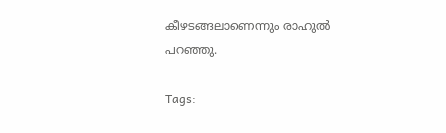കീഴടങ്ങലാണെന്നും രാഹുല്‍ പറഞ്ഞു.

Tags: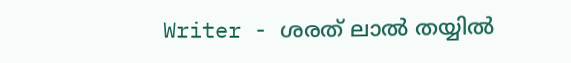Writer - ശരത് ലാൽ തയ്യിൽ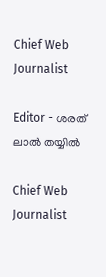Chief Web Journalist

Editor - ശരത് ലാൽ തയ്യിൽ

Chief Web Journalist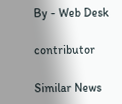By - Web Desk

contributor

Similar News